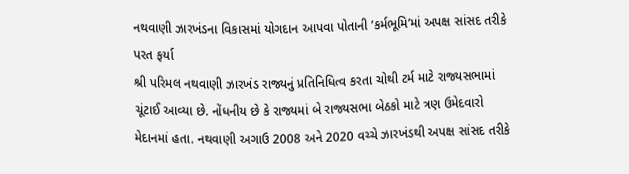નથવાણી ઝારખંડના વિકાસમાં યોગદાન આપવા પોતાની ’કર્મભૂમિ’માં અપક્ષ સાંસદ તરીકે પરત ફર્યા
શ્રી પરિમલ નથવાણી ઝારખંડ રાજ્યનું પ્રતિનિધિત્વ કરતા ચોથી ટર્મ માટે રાજ્યસભામાં ચૂંટાઈ આવ્યા છે. નોંધનીય છે કે રાજ્યમાં બે રાજ્યસભા બેઠકો માટે ત્રણ ઉમેદવારો મેદાનમાં હતા. નથવાણી અગાઉ 2008 અને 2020 વચ્ચે ઝારખંડથી અપક્ષ સાંસદ તરીકે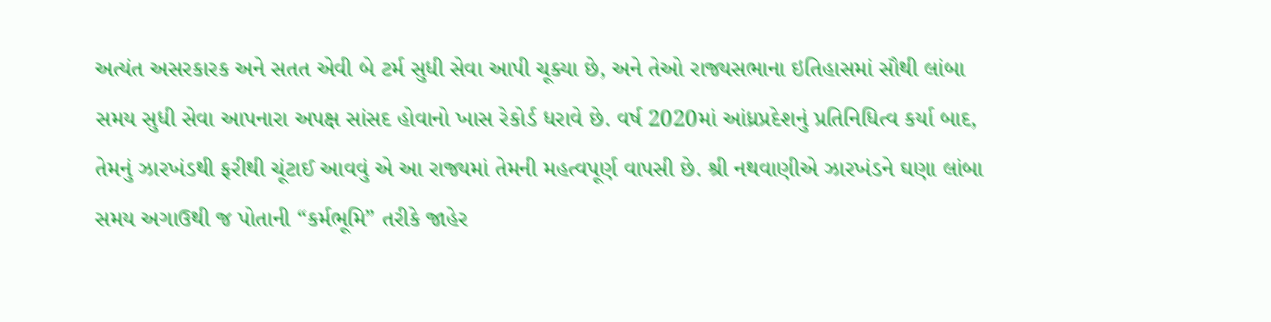અત્યંત અસરકારક અને સતત એવી બે ટર્મ સુધી સેવા આપી ચૂક્યા છે, અને તેઓ રાજ્યસભાના ઇતિહાસમાં સૌથી લાંબા સમય સુધી સેવા આપનારા અપક્ષ સાંસદ હોવાનો ખાસ રેકોર્ડ ધરાવે છે. વર્ષ 2020માં આંધ્રપ્રદેશનું પ્રતિનિધિત્વ કર્યા બાદ, તેમનું ઝારખંડથી ફરીથી ચૂંટાઈ આવવું એ આ રાજ્યમાં તેમની મહત્વપૂર્ણ વાપસી છે. શ્રી નથવાણીએ ઝારખંડને ઘણા લાંબા સમય અગાઉથી જ પોતાની “કર્મભૂમિ” તરીકે જાહેર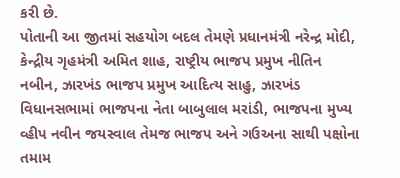કરી છે.
પોતાની આ જીતમાં સહયોગ બદલ તેમણે પ્રધાનમંત્રી નરેન્દ્ર મોદી, કેન્દ્રીય ગૃહમંત્રી અમિત શાહ, રાષ્ટ્રીય ભાજપ પ્રમુખ નીતિન નબીન, ઝારખંડ ભાજપ પ્રમુખ આદિત્ય સાહુ, ઝારખંડ વિધાનસભામાં ભાજપના નેતા બાબુલાલ મરાંડી, ભાજપના મુખ્ય વ્હીપ નવીન જયસ્વાલ તેમજ ભાજપ અને ગઉઅના સાથી પક્ષોના તમામ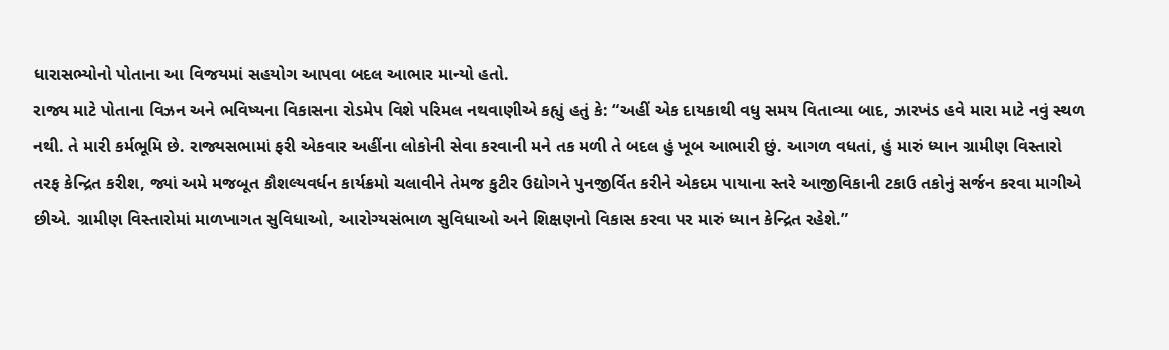ધારાસભ્યોનો પોતાના આ વિજયમાં સહયોગ આપવા બદલ આભાર માન્યો હતો.
રાજ્ય માટે પોતાના વિઝન અને ભવિષ્યના વિકાસના રોડમેપ વિશે પરિમલ નથવાણીએ કહ્યું હતું કે: “અહીં એક દાયકાથી વધુ સમય વિતાવ્યા બાદ, ઝારખંડ હવે મારા માટે નવું સ્થળ નથી. તે મારી કર્મભૂમિ છે. રાજ્યસભામાં ફરી એકવાર અહીંના લોકોની સેવા કરવાની મને તક મળી તે બદલ હું ખૂબ આભારી છું. આગળ વધતાં, હું મારું ધ્યાન ગ્રામીણ વિસ્તારો તરફ કેન્દ્રિત કરીશ, જ્યાં અમે મજબૂત કૌશલ્યવર્ધન કાર્યક્રમો ચલાવીને તેમજ કુટીર ઉદ્યોગને પુનજીર્વિત કરીને એકદમ પાયાના સ્તરે આજીવિકાની ટકાઉ તકોનું સર્જન કરવા માગીએ છીએ. ગ્રામીણ વિસ્તારોમાં માળખાગત સુવિધાઓ, આરોગ્યસંભાળ સુવિધાઓ અને શિક્ષણનો વિકાસ કરવા પર મારું ધ્યાન કેન્દ્રિત રહેશે.”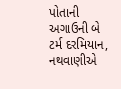પોતાની અગાઉની બે ટર્મ દરમિયાન, નથવાણીએ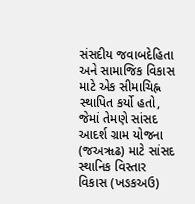સંસદીય જવાબદેહિતા અને સામાજિક વિકાસ માટે એક સીમાચિહ્ન સ્થાપિત કર્યો હતો, જેમાં તેમણે સાંસદ આદર્શ ગ્રામ યોજના (જઅૠઢ) માટે સાંસદ સ્થાનિક વિસ્તાર વિકાસ (ખઙકઅઉ)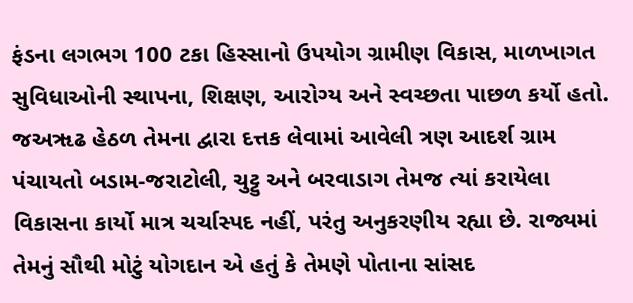ફંડના લગભગ 100 ટકા હિસ્સાનો ઉપયોગ ગ્રામીણ વિકાસ, માળખાગત સુવિધાઓની સ્થાપના, શિક્ષણ, આરોગ્ય અને સ્વચ્છતા પાછળ કર્યો હતો. જઅૠઢ હેઠળ તેમના દ્વારા દત્તક લેવામાં આવેલી ત્રણ આદર્શ ગ્રામ પંચાયતો બડામ-જરાટોલી, ચુટ્ટુ અને બરવાડાગ તેમજ ત્યાં કરાયેલા વિકાસના કાર્યો માત્ર ચર્ચાસ્પદ નહીં, પરંતુ અનુકરણીય રહ્યા છે. રાજ્યમાં તેમનું સૌથી મોટું યોગદાન એ હતું કે તેમણે પોતાના સાંસદ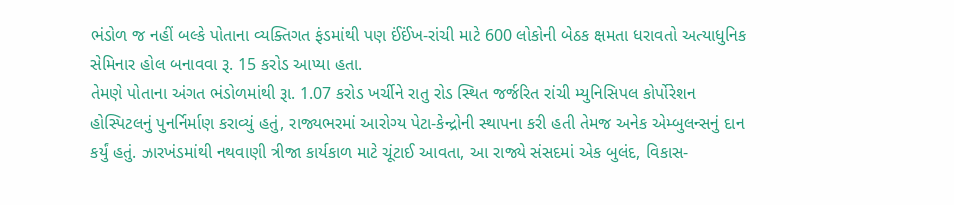ભંડોળ જ નહીં બલ્કે પોતાના વ્યક્તિગત ફંડમાંથી પણ ઈંઈંખ-રાંચી માટે 600 લોકોની બેઠક ક્ષમતા ધરાવતો અત્યાધુનિક સેમિનાર હોલ બનાવવા રૂ. 15 કરોડ આપ્યા હતા.
તેમણે પોતાના અંગત ભંડોળમાંથી રૂા. 1.07 કરોડ ખર્ચીને રાતુ રોડ સ્થિત જર્જરિત રાંચી મ્યુનિસિપલ કોર્પોરેશન હોસ્પિટલનું પુનર્નિર્માણ કરાવ્યું હતું, રાજ્યભરમાં આરોગ્ય પેટા-કેન્દ્રોની સ્થાપના કરી હતી તેમજ અનેક એમ્બુલન્સનું દાન કર્યું હતું. ઝારખંડમાંથી નથવાણી ત્રીજા કાર્યકાળ માટે ચૂંટાઈ આવતા, આ રાજ્યે સંસદમાં એક બુલંદ, વિકાસ-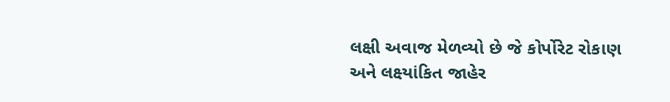લક્ષી અવાજ મેળવ્યો છે જે કોર્પોરેટ રોકાણ અને લક્ષ્યાંકિત જાહેર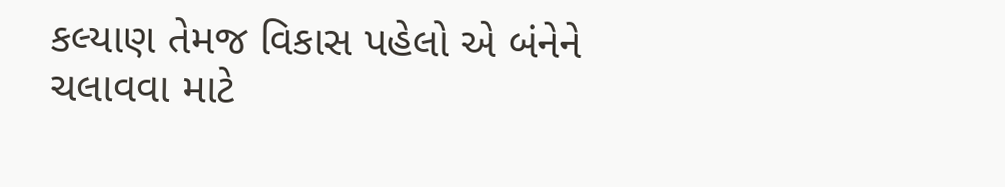કલ્યાણ તેમજ વિકાસ પહેલો એ બંનેને ચલાવવા માટે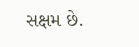સક્ષમ છે.